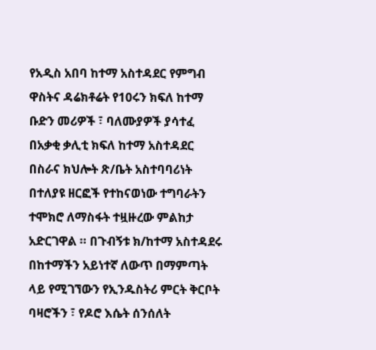የአዲስ አበባ ከተማ አስተዳደር የምግብ ዋስትና ዳሬክቶሬት የ10ሩን ክፍለ ከተማ ቡድን መሪዎች ፣ ባለሙያዎች ያሳተፈ በአቃቂ ቃሊቲ ክፍለ ከተማ አስተዳደር በስራና ክህሎት ጽ/ቤት አስተባባሪነት በተለያዩ ዘርፎች የተከናወነው ተግባራትን ተሞክሮ ለማስፋት ተዟዙረው ምልከታ አድርገዋል ። በጉብኝቱ ክ/ከተማ አስተዳደሩ በከተማችን አይነተኛ ለውጥ በማምጣት ላይ የሚገኘውን የኢንዱስትሪ ምርት ቅርቦት ባዛሮችን ፣ የዶሮ እሴት ሰንሰለት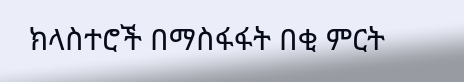ክላስተሮች በማስፋፋት በቂ ምርት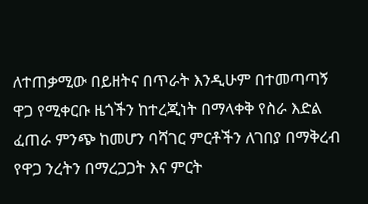ለተጠቃሚው በይዘትና በጥራት እንዲሁም በተመጣጣኝ ዋጋ የሚቀርቡ ዜጎችን ከተረጂነት በማላቀቅ የስራ እድል ፈጠራ ምንጭ ከመሆን ባሻገር ምርቶችን ለገበያ በማቅረብ የዋጋ ንረትን በማረጋጋት እና ምርት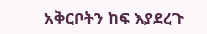አቅርቦትን ከፍ እያደረጉ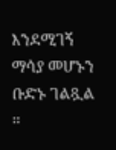እንደሚገኝ ማሳያ መሆኑን ቡድኑ ገልጿል ።